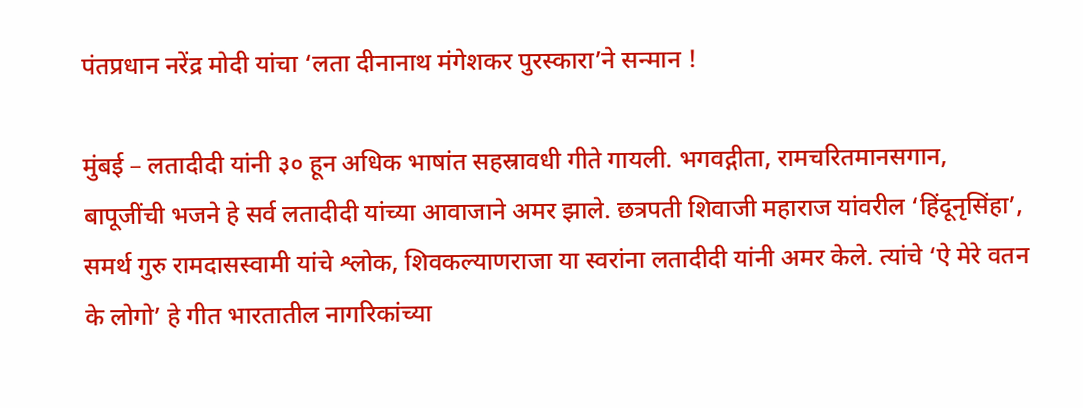पंतप्रधान नरेंद्र मोदी यांचा ‘लता दीनानाथ मंगेशकर पुरस्कारा’ने सन्मान !

मुंबई – लतादीदी यांनी ३० हून अधिक भाषांत सहस्रावधी गीते गायली. भगवद्गीता, रामचरितमानसगान, बापूजींची भजने हे सर्व लतादीदी यांच्या आवाजाने अमर झाले. छत्रपती शिवाजी महाराज यांवरील ‘हिंदूनृसिंहा’, समर्थ गुरु रामदासस्वामी यांचे श्लोक, शिवकल्याणराजा या स्वरांना लतादीदी यांनी अमर केले. त्यांचे ‘ऐ मेरे वतन के लोगो’ हे गीत भारतातील नागरिकांच्या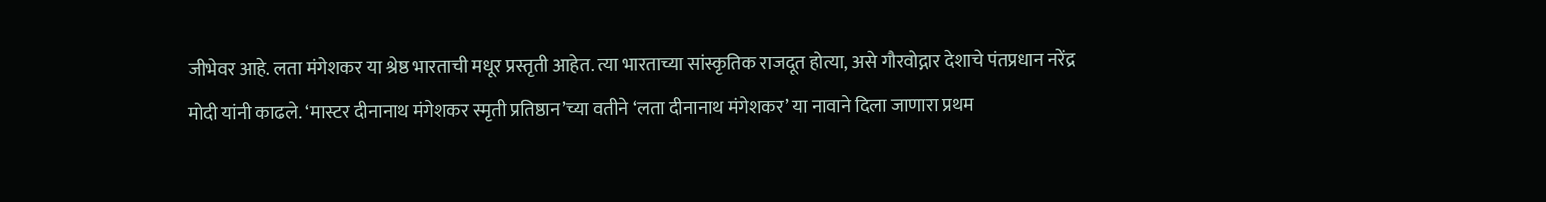जीभेवर आहे. लता मंगेशकर या श्रेष्ठ भारताची मधूर प्रस्तृती आहेत. त्या भारताच्या सांस्कृतिक राजदूत होत्या, असे गौरवोद्गार देशाचे पंतप्रधान नरेंद्र मोदी यांनी काढले. ‘मास्टर दीनानाथ मंगेशकर स्मृती प्रतिष्ठान’च्या वतीने ‘लता दीनानाथ मंगेशकर’ या नावाने दिला जाणारा प्रथम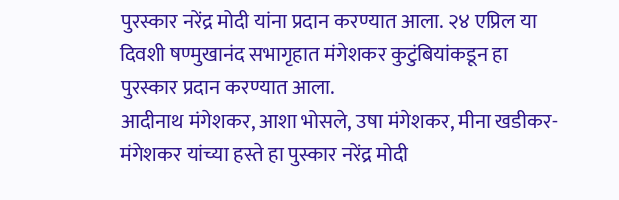पुरस्कार नरेंद्र मोदी यांना प्रदान करण्यात आला. २४ एप्रिल या दिवशी षण्मुखानंद सभागृहात मंगेशकर कुटुंबियांकडून हा पुरस्कार प्रदान करण्यात आला.
आदीनाथ मंगेशकर, आशा भोसले, उषा मंगेशकर, मीना खडीकर-मंगेशकर यांच्या हस्ते हा पुस्कार नरेंद्र मोदी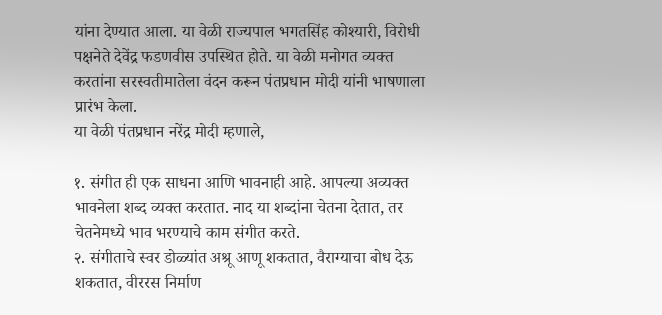यांना देण्यात आला. या वेळी राज्यपाल भगतसिंह कोश्यारी, विरोधी पक्षनेते देवेंद्र फडणवीस उपस्थित होते. या वेळी मनोगत व्यक्त करतांना सरस्वतीमातेला वंदन करून पंतप्रधान मोदी यांनी भाषणाला प्रारंभ केला.
या वेळी पंतप्रधान नरेंद्र मोदी म्हणाले,

१. संगीत ही एक साधना आणि भावनाही आहे. आपल्या अव्यक्त भावनेला शब्द व्यक्त करतात. नाद या शब्दांना चेतना देतात, तर चेतनेमध्ये भाव भरण्याचे काम संगीत करते.
२. संगीताचे स्वर डोळ्यांत अश्रू आणू शकतात, वैराग्याचा बोध देऊ शकतात, वीररस निर्माण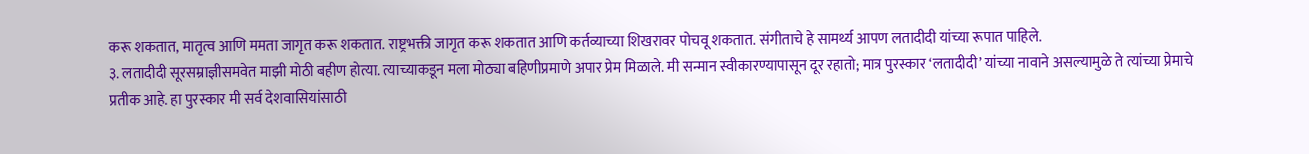करू शकतात, मातृत्व आणि ममता जागृत करू शकतात. राष्ट्रभक्ती जागृत करू शकतात आणि कर्तव्याच्या शिखरावर पोचवू शकतात. संगीताचे हे सामर्थ्य आपण लतादीदी यांच्या रूपात पाहिले.
३. लतादीदी सूरसम्राज्ञीसमवेत माझी मोठी बहीण होत्या. त्याच्याकडून मला मोठ्या बहिणीप्रमाणे अपार प्रेम मिळाले. मी सन्मान स्वीकारण्यापासून दूर रहातो; मात्र पुरस्कार ‘लतादीदी’ यांच्या नावाने असल्यामुळे ते त्यांच्या प्रेमाचे प्रतीक आहे. हा पुरस्कार मी सर्व देशवासियांसाठी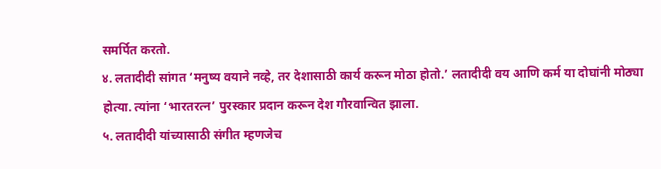समर्पित करतो.
४. लतादीदी सांगत ‘मनुष्य वयाने नव्हे, तर देशासाठी कार्य करून मोठा होतो.’ लतादीदी वय आणि कर्म या दोघांनी मोठ्या होत्या. त्यांना ‘भारतरत्न’ पुरस्कार प्रदान करून देश गौरवान्वित झाला.
५. लतादीदी यांच्यासाठी संगीत म्हणजेच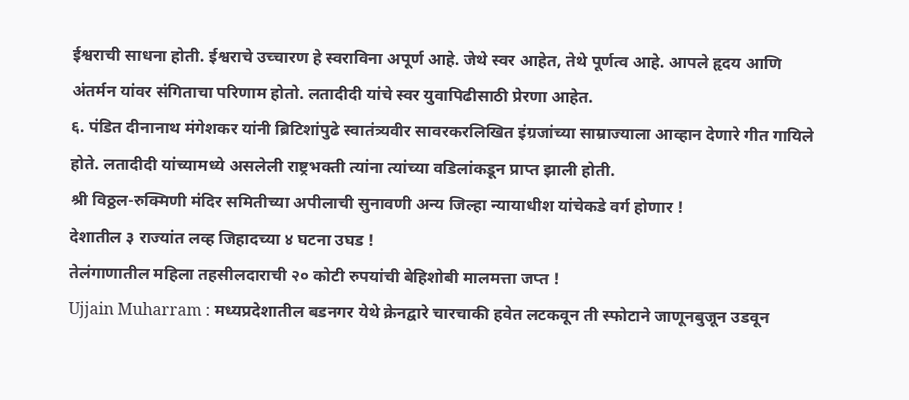ईश्वराची साधना होती. ईश्वराचे उच्चारण हे स्वराविना अपूर्ण आहे. जेथे स्वर आहेत, तेथे पूर्णत्व आहे. आपले हृदय आणि अंतर्मन यांवर संगिताचा परिणाम होतो. लतादीदी यांचे स्वर युवापिढीसाठी प्रेरणा आहेत.
६. पंडित दीनानाथ मंगेशकर यांनी ब्रिटिशांपुढे स्वातंत्र्यवीर सावरकरलिखित इंग्रजांच्या साम्राज्याला आव्हान देणारे गीत गायिले होते. लतादीदी यांच्यामध्ये असलेली राष्ट्रभक्ती त्यांना त्यांच्या वडिलांकडून प्राप्त झाली होती.
श्री विठ्ठल-रुक्मिणी मंदिर समितीच्या अपीलाची सुनावणी अन्य जिल्हा न्यायाधीश यांचेकडे वर्ग होणार !
देशातील ३ राज्यांत लव्ह जिहादच्या ४ घटना उघड !
तेलंगाणातील महिला तहसीलदाराची २० कोटी रुपयांची बेहिशोबी मालमत्ता जप्त !
Ujjain Muharram : मध्यप्रदेशातील बडनगर येथे क्रेनद्वारे चारचाकी हवेत लटकवून ती स्फोटाने जाणूनबुजून उडवून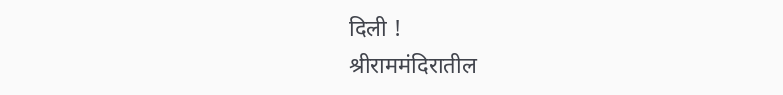दिली !
श्रीराममंदिरातील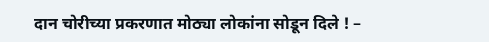दान चोरीच्या प्रकरणात मोठ्या लोकांना सोडून दिले ! –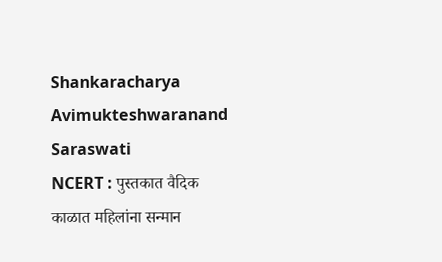Shankaracharya Avimukteshwaranand Saraswati
NCERT : पुस्तकात वैदिक काळात महिलांना सन्मान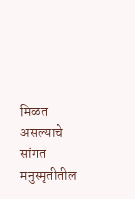मिळत असल्याचे सांगत मनुस्मृतीतील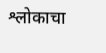श्लोकाचा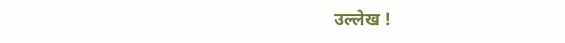उल्लेख !